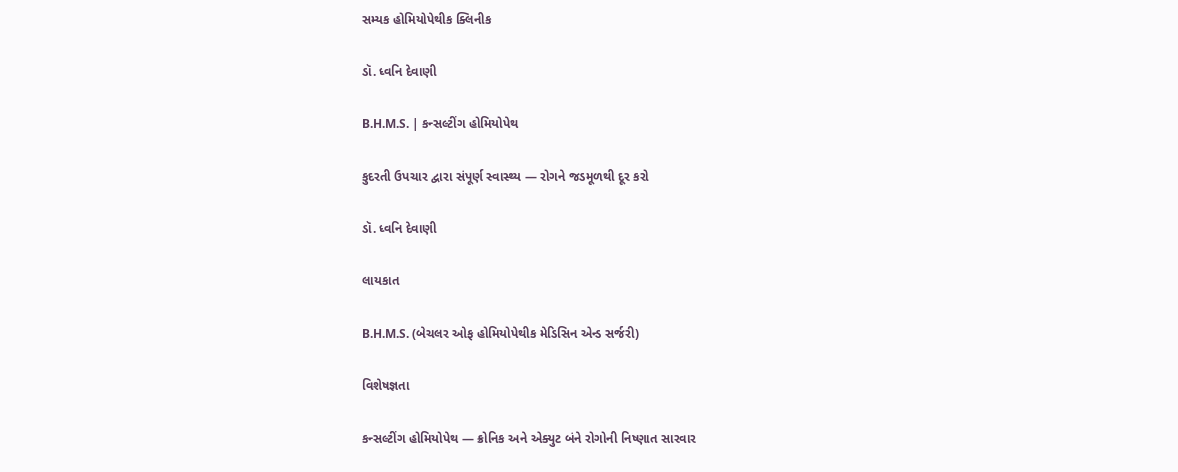સમ્યક હોમિયોપેથીક ક્લિનીક

ડૉ. ધ્વનિ દેવાણી

B.H.M.S. | કન્સલ્ટીંગ હોમિયોપેથ

કુદરતી ઉપચાર દ્વારા સંપૂર્ણ સ્વાસ્થ્ય — રોગને જડમૂળથી દૂર કરો

ડૉ. ધ્વનિ દેવાણી

લાયકાત

B.H.M.S. (બેચલર ઓફ હોમિયોપેથીક મેડિસિન એન્ડ સર્જરી)

વિશેષજ્ઞતા

કન્સલ્ટીંગ હોમિયોપેથ — ક્રોનિક અને એક્યુટ બંને રોગોની નિષ્ણાત સારવાર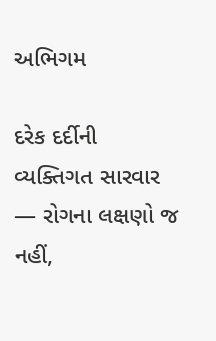અભિગમ

દરેક દર્દીની વ્યક્તિગત સારવાર — રોગના લક્ષણો જ નહીં,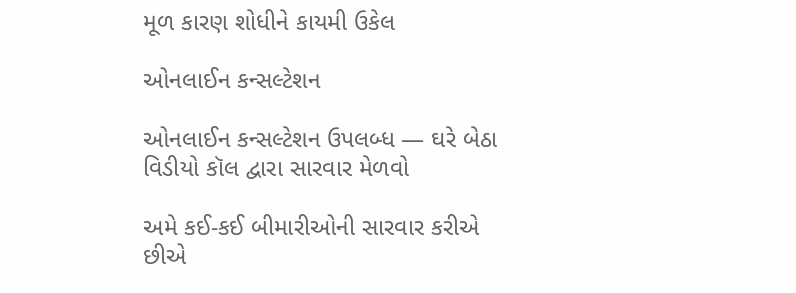મૂળ કારણ શોધીને કાયમી ઉકેલ

ઓનલાઈન કન્સલ્ટેશન

ઓનલાઈન કન્સલ્ટેશન ઉપલબ્ધ — ઘરે બેઠા વિડીયો કૉલ દ્વારા સારવાર મેળવો

અમે કઈ-કઈ બીમારીઓની સારવાર કરીએ છીએ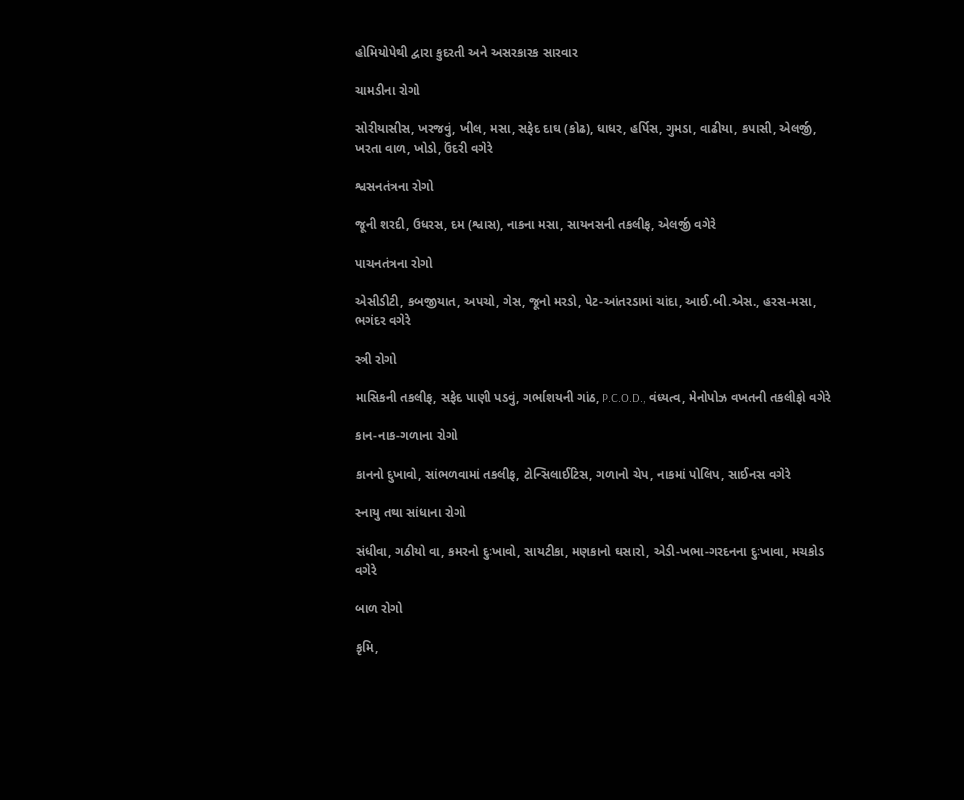હોમિયોપેથી દ્વારા કુદરતી અને અસરકારક સારવાર

ચામડીના રોગો

સોરીયાસીસ, ખરજવું, ખીલ, મસા, સફેદ દાઘ (કોઢ), ધાધર, હર્પિસ, ગુમડા, વાઢીયા, કપાસી, એલર્જી, ખરતા વાળ, ખોડો, ઉંદરી વગેરે

શ્વસનતંત્રના રોગો

જૂની શરદી, ઉધરસ, દમ (શ્વાસ), નાકના મસા, સાયનસની તકલીફ, એલર્જી વગેરે

પાચનતંત્રના રોગો

એસીડીટી, કબજીયાત, અપચો, ગેસ, જૂનો મરડો, પેટ-આંતરડામાં ચાંદા, આઈ.બી.એસ., હરસ-મસા, ભગંદર વગેરે

સ્ત્રી રોગો

માસિકની તકલીફ, સફેદ પાણી પડવું, ગર્ભાશયની ગાંઠ, P.C.O.D., વંધ્યત્વ, મેનોપોઝ વખતની તકલીફો વગેરે

કાન-નાક-ગળાના રોગો

કાનનો દુખાવો, સાંભળવામાં તકલીફ, ટોન્સિલાઈટિસ, ગળાનો ચેપ, નાકમાં પોલિપ, સાઈનસ વગેરે

સ્નાયુ તથા સાંધાના રોગો

સંધીવા, ગઠીયો વા, કમરનો દુઃખાવો, સાયટીકા, મણકાનો ઘસારો, એડી-ખભા-ગરદનના દુઃખાવા, મચકોડ વગેરે

બાળ રોગો

કૃમિ,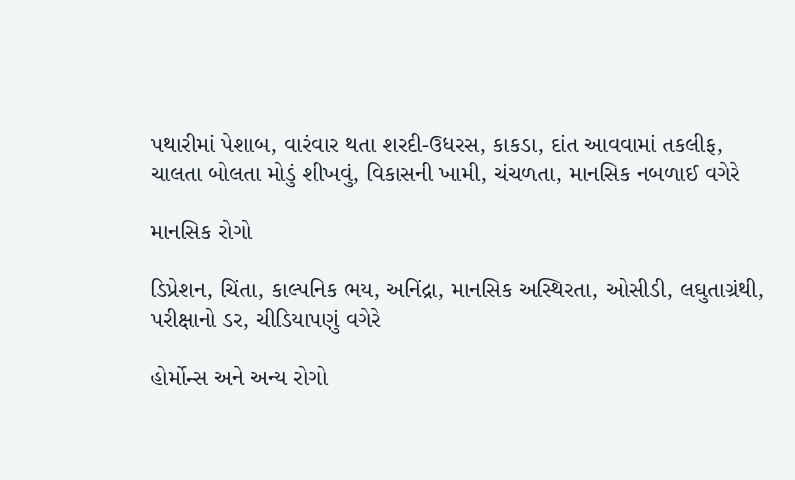પથારીમાં પેશાબ, વારંવાર થતા શરદી-ઉધરસ, કાકડા, દાંત આવવામાં તકલીફ, ચાલતા બોલતા મોડું શીખવું, વિકાસની ખામી, ચંચળતા, માનસિક નબળાઈ વગેરે

માનસિક રોગો

ડિપ્રેશન, ચિંતા, કાલ્પનિક ભય, અનિંદ્રા, માનસિક અસ્થિરતા, ઓસીડી, લઘુતાગ્રંથી, પરીક્ષાનો ડર, ચીડિયાપણું વગેરે

હોર્મોન્સ અને અન્ય રોગો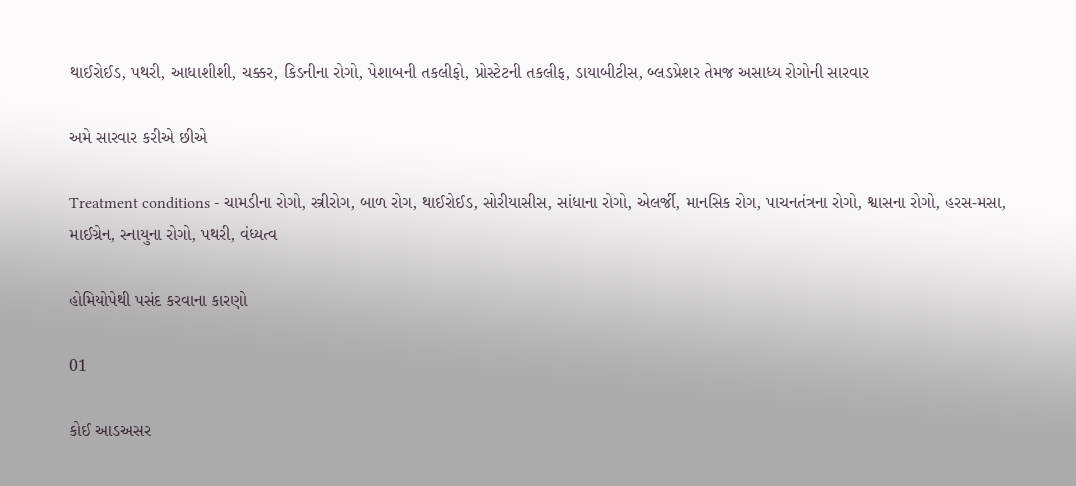થાઈરોઈડ, પથરી, આધાશીશી, ચક્કર, કિડનીના રોગો, પેશાબની તકલીફો, પ્રોસ્ટેટની તકલીફ, ડાયાબીટીસ, બ્લડપ્રેશર તેમજ અસાધ્ય રોગોની સારવાર

અમે સારવાર કરીએ છીએ

Treatment conditions - ચામડીના રોગો, સ્ત્રીરોગ, બાળ રોગ, થાઈરોઈડ, સોરીયાસીસ, સાંધાના રોગો, એલર્જી, માનસિક રોગ, પાચનતંત્રના રોગો, શ્વાસના રોગો, હરસ-મસા, માઈગ્રેન, સ્નાયુના રોગો, પથરી, વંધ્યત્વ

હોમિયોપેથી પસંદ કરવાના કારણો

01

કોઈ આડઅસર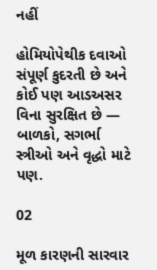નહીં

હોમિયોપેથીક દવાઓ સંપૂર્ણ કુદરતી છે અને કોઈ પણ આડઅસર વિના સુરક્ષિત છે — બાળકો, સગર્ભા સ્ત્રીઓ અને વૃદ્ધો માટે પણ.

02

મૂળ કારણની સારવાર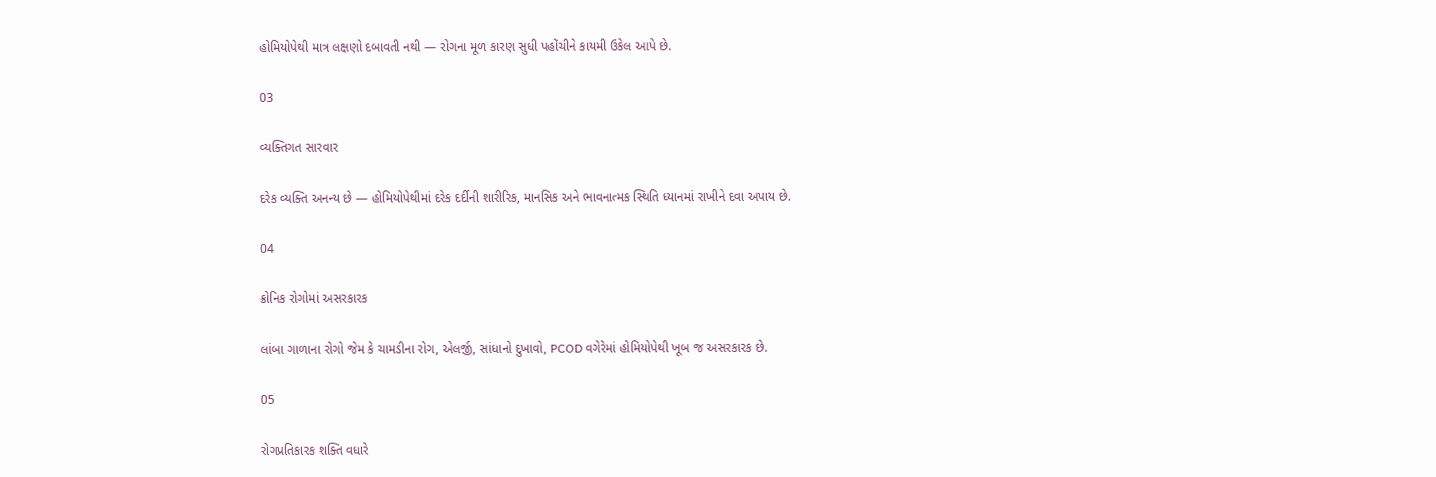હોમિયોપેથી માત્ર લક્ષણો દબાવતી નથી — રોગના મૂળ કારણ સુધી પહોંચીને કાયમી ઉકેલ આપે છે.

03

વ્યક્તિગત સારવાર

દરેક વ્યક્તિ અનન્ય છે — હોમિયોપેથીમાં દરેક દર્દીની શારીરિક, માનસિક અને ભાવનાત્મક સ્થિતિ ધ્યાનમાં રાખીને દવા અપાય છે.

04

ક્રોનિક રોગોમાં અસરકારક

લાંબા ગાળાના રોગો જેમ કે ચામડીના રોગ, એલર્જી, સાંધાનો દુખાવો, PCOD વગેરેમાં હોમિયોપેથી ખૂબ જ અસરકારક છે.

05

રોગપ્રતિકારક શક્તિ વધારે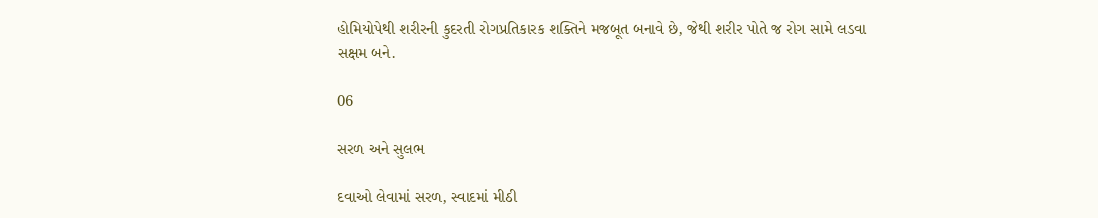હોમિયોપેથી શરીરની કુદરતી રોગપ્રતિકારક શક્તિને મજબૂત બનાવે છે, જેથી શરીર પોતે જ રોગ સામે લડવા સક્ષમ બને.

06

સરળ અને સુલભ

દવાઓ લેવામાં સરળ, સ્વાદમાં મીઠી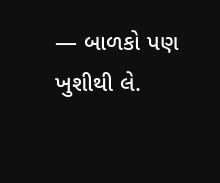— બાળકો પણ ખુશીથી લે.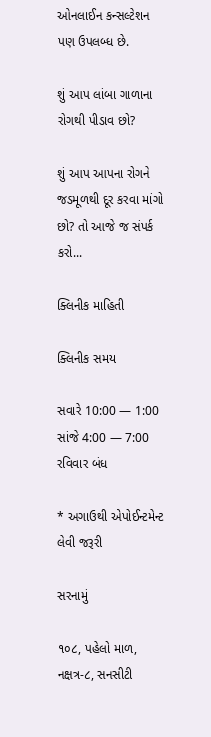ઓનલાઈન કન્સલ્ટેશન પણ ઉપલબ્ધ છે.

શું આપ લાંબા ગાળાના રોગથી પીડાવ છો?

શું આપ આપના રોગને જડમૂળથી દૂર કરવા માંગો છો? તો આજે જ સંપર્ક કરો...

ક્લિનીક માહિતી

ક્લિનીક સમય

સવારે 10:00 — 1:00
સાંજે 4:00 — 7:00
રવિવાર બંધ

* અગાઉથી એપોઈન્ટમેન્ટ લેવી જરૂરી

સરનામું

૧૦૮, પહેલો માળ, નક્ષત્ર-૮, સનસીટી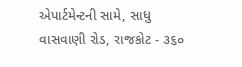એપાર્ટમેન્ટની સામે, સાધુ વાસવાણી રોડ, રાજકોટ - ૩૬૦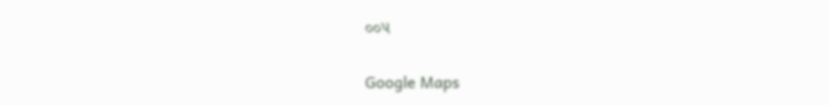૦૦૫

Google Maps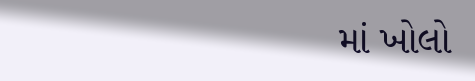માં ખોલો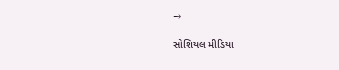→

સોશિયલ મીડિયા